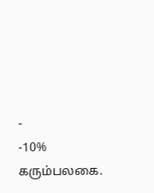-
-10%
கரும்பலகை.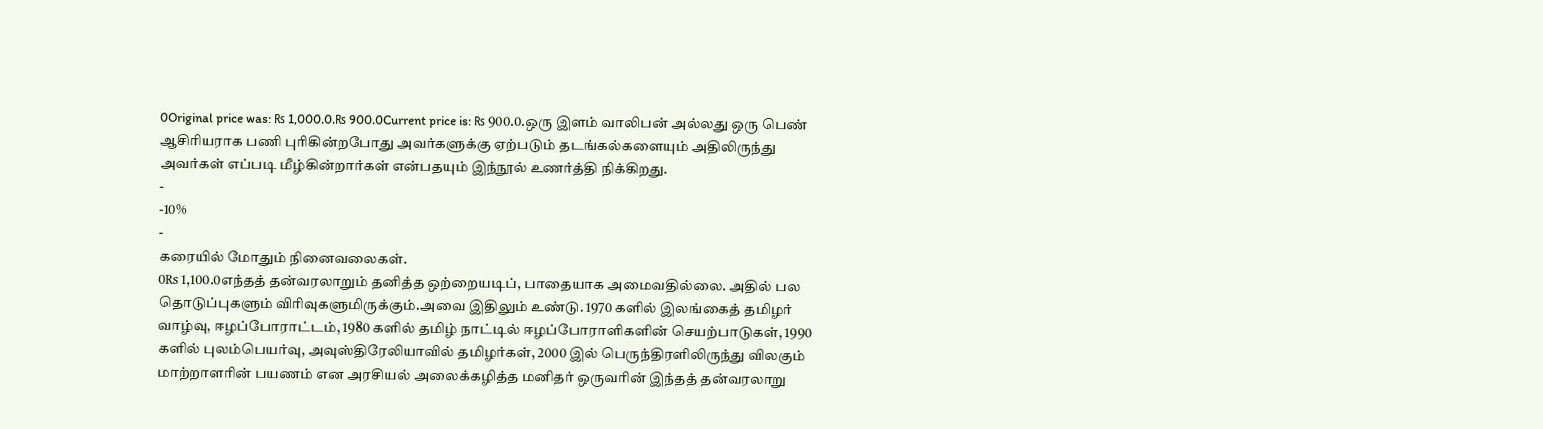0Original price was: ₨ 1,000.0.₨ 900.0Current price is: ₨ 900.0.ஒரு இளம் வாலிபன் அல்லது ஒரு பெண் ஆசிரியராக பணி புரிகின்றபோது அவர்களுக்கு ஏற்படும் தடங்கல்களையும் அதிலிருந்து அவர்கள் எப்படி மீழ்கின்றார்கள் என்பதயும் இந்நூல் உணர்த்தி நிக்கிறது.
-
-10%
-
கரையில் மோதும் நினைவலைகள்.
0₨ 1,100.0எந்தத் தன்வரலாறும் தனித்த ஒற்றையடிப், பாதையாக அமைவதில்லை. அதில் பல தொடுப்புகளும் விரிவுகளுமிருக்கும்.அவை இதிலும் உண்டு. 1970 களில் இலங்கைத் தமிழர் வாழ்வு, ஈழப்போராட்டம், 1980 களில் தமிழ் நாட்டில் ஈழப்போராளிகளின் செயற்பாடுகள், 1990 களில் புலம்பெயர்வு, அவுஸ்திரேலியாவில் தமிழர்கள், 2000 இல் பெருந்திரளிலிருந்து விலகும் மாற்றாளரின் பயணம் என அரசியல் அலைக்கழித்த மனிதர் ஒருவரின் இந்தத் தன்வரலாறு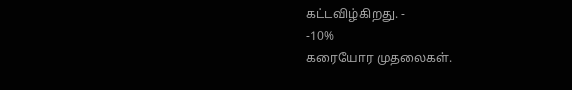கட்டவிழ்கிறது. -
-10%
கரையோர முதலைகள்.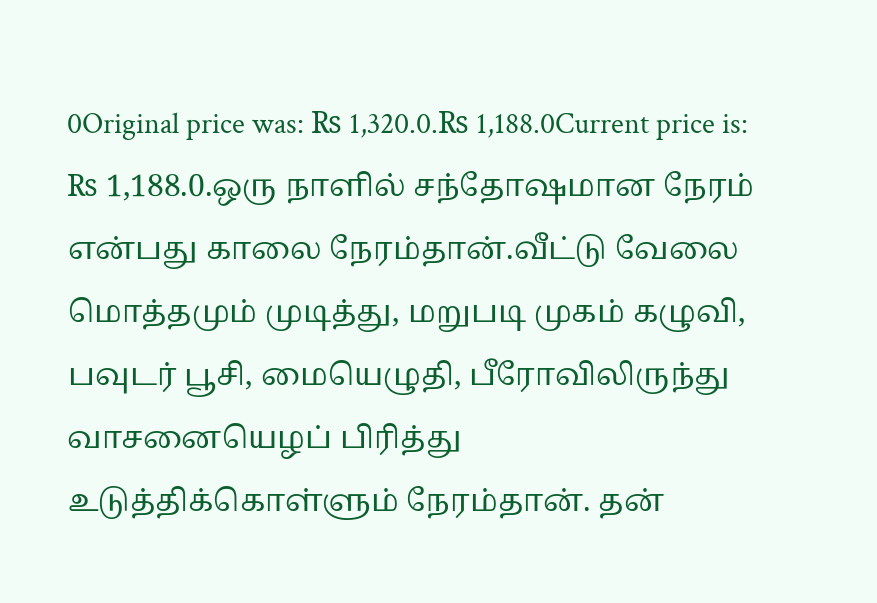0Original price was: ₨ 1,320.0.₨ 1,188.0Current price is: ₨ 1,188.0.ஒரு நாளில் சந்தோஷமான நேரம் என்பது காலை நேரம்தான்.வீட்டு வேலை மொத்தமும் முடித்து, மறுபடி முகம் கழுவி, பவுடர் பூசி, மையெழுதி, பீரோவிலிருந்து வாசனையெழப் பிரித்து உடுத்திக்கொள்ளும் நேரம்தான். தன்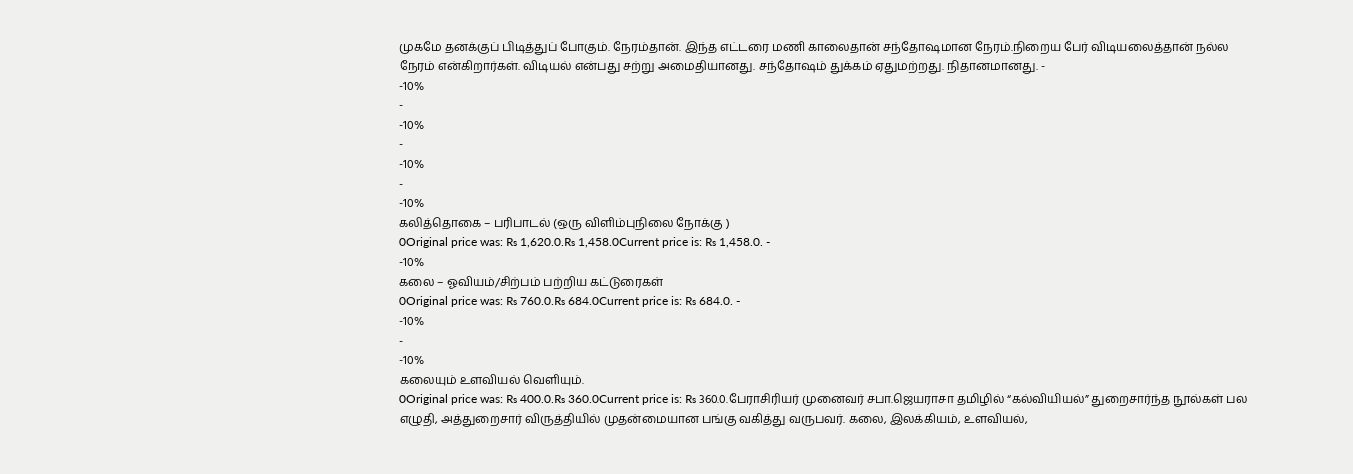முகமே தனக்குப் பிடித்துப் போகும். நேரம்தான். இந்த எட்டரை மணி காலைதான் சந்தோஷமான நேரம்.நிறைய பேர் விடியலைத்தான் நல்ல நேரம் என்கிறார்கள். விடியல் என்பது சற்று அமைதியானது. சந்தோஷம் துக்கம் ஏதுமற்றது. நிதானமானது. -
-10%
-
-10%
-
-10%
-
-10%
கலித்தொகை – பரிபாடல் (ஒரு விளிம்புநிலை நோக்கு )
0Original price was: ₨ 1,620.0.₨ 1,458.0Current price is: ₨ 1,458.0. -
-10%
கலை – ஓவியம்/சிற்பம் பற்றிய கட்டுரைகள்
0Original price was: ₨ 760.0.₨ 684.0Current price is: ₨ 684.0. -
-10%
-
-10%
கலையும் உளவியல் வெளியும்.
0Original price was: ₨ 400.0.₨ 360.0Current price is: ₨ 360.0.பேராசிரியர் முனைவர் சபா.ஜெயராசா தமிழில் “கல்வியியல்” துறைசார்ந்த நூல்கள் பல எழுதி, அத்துறைசார் விருத்தியில் முதன்மையான பங்கு வகித்து வருபவர். கலை, இலக்கியம், உளவியல்,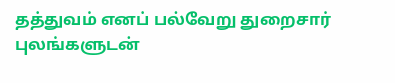தத்துவம் எனப் பல்வேறு துறைசார் புலங்களுடன்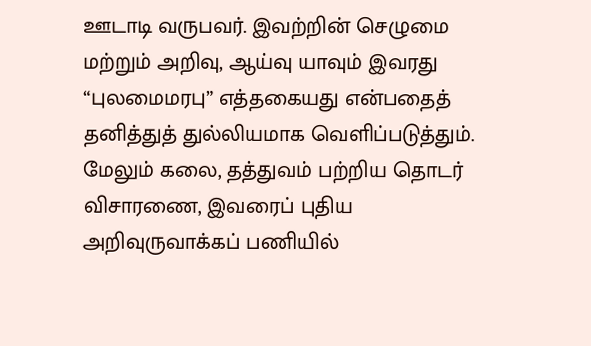ஊடாடி வருபவர். இவற்றின் செழுமை மற்றும் அறிவு, ஆய்வு யாவும் இவரது “புலமைமரபு” எத்தகையது என்பதைத் தனித்துத் துல்லியமாக வெளிப்படுத்தும். மேலும் கலை, தத்துவம் பற்றிய தொடர் விசாரணை, இவரைப் புதிய அறிவுருவாக்கப் பணியில்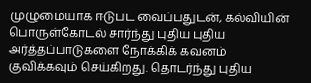முழுமையாக ஈடுபட வைப்பதுடன், கல்வியின் பொருள்கோடல் சார்ந்து புதிய புதிய அர்த்தப்பாடுகளை நோக்கிக் கவனம் குவிக்கவும் செய்கிறது. தொடர்ந்து புதிய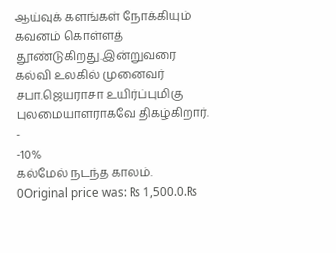ஆய்வுக் களங்கள் நோக்கியும் கவனம் கொள்ளத் தூண்டுகிறது.இன்றுவரை கல்வி உலகில் முனைவர் சபா.ஜெயராசா உயிர்ப்புமிகு புலமையாளராகவே திகழ்கிறார். -
-10%
கல்மேல் நடந்த காலம்.
0Original price was: ₨ 1,500.0.₨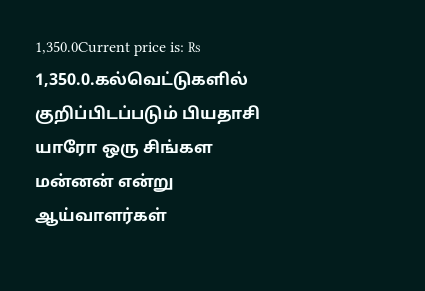1,350.0Current price is: ₨ 1,350.0.கல்வெட்டுகளில் குறிப்பிடப்படும் பியதாசி யாரோ ஒரு சிங்கள மன்னன் என்று ஆய்வாளர்கள்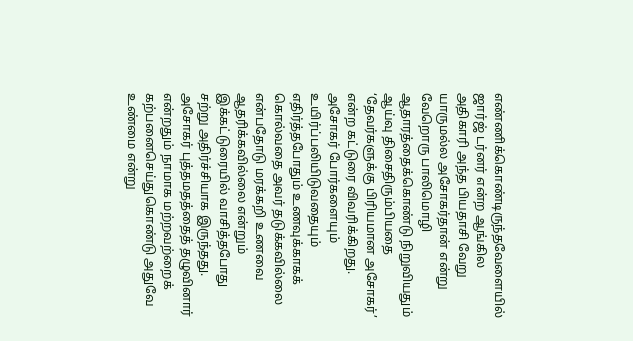எண்ணிக்கொண்டிருந்தவேளையில் ஜார்ஜ் டர்னர் என்ற ஆங்கில அதிகாரி அந்த பியதாசி வேறு யாருமல்ல அசோகர்தான் என்று வேறொரு பாலிமொழி ஆதாரத்தைக்கொண்டு நிறுவியதும் ஆய்வு திசைதிரும்பியதை ‘தேவர்களுக்கு பிரியமான அசோகர்’ என்ற கட்டுரை விவரிக்கிறது. அசோகர் போர்களையும் உயிர்ப்பலியிடுவதையும் எதிர்த்தபோதும் உணவுக்காகக் கொல்வதை அவர் தடுக்கவில்லை என்பதோடு மரக்கறி உணவை ஆதரிக்கவில்லை என்றும் இக்கட்டுரையில் வாசித்தபோது சற்று அதிர்ச்சியாக இருந்தது. அசோகர் புத்தமதத்தைத் தழுவினார் என்றதும் நாமாக மற்றவற்றைக் கற்பனைசெய்துகொண்டு அதுவே உண்மை என்று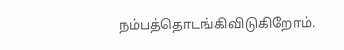நம்பத்தொடங்கிவிடுகிறோம்.